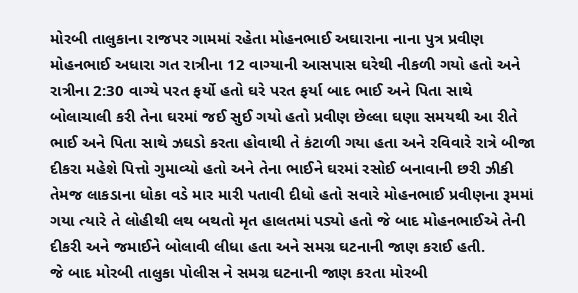મોરબી તાલુકાના રાજપર ગામમાં રહેતા મોહનભાઈ અઘારાના નાના પુત્ર પ્રવીણ મોહનભાઈ અધારા ગત રાત્રીના 12 વાગ્યાની આસપાસ ઘરેથી નીકળી ગયો હતો અને રાત્રીના 2:30 વાગ્યે પરત ફર્યો હતો ઘરે પરત ફર્યા બાદ ભાઈ અને પિતા સાથે બોલાચાલી કરી તેના ઘરમાં જઈ સુઈ ગયો હતો પ્રવીણ છેલ્લા ઘણા સમયથી આ રીતે ભાઈ અને પિતા સાથે ઝઘડો કરતા હોવાથી તે કંટાળી ગયા હતા અને રવિવારે રાત્રે બીજા દીકરા મહેશે પિત્તો ગુમાવ્યો હતો અને તેના ભાઈને ઘરમાં રસોઈ બનાવાની છરી ઝીકી તેમજ લાકડાના ધોકા વડે માર મારી પતાવી દીધો હતો સવારે મોહનભાઈ પ્રવીણના રૂમમાં ગયા ત્યારે તે લોહીથી લથ બથતો મૃત હાલતમાં પડ્યો હતો જે બાદ મોહનભાઈએ તેની દીકરી અને જમાઈને બોલાવી લીધા હતા અને સમગ્ર ઘટનાની જાણ કરાઈ હતી.
જે બાદ મોરબી તાલુકા પોલીસ ને સમગ્ર ઘટનાની જાણ કરતા મોરબી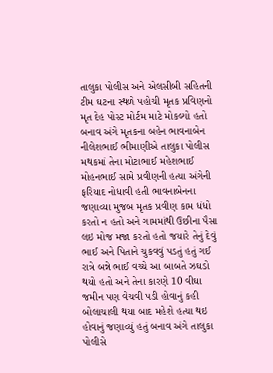તાલુકા પોલીસ અને એલસીબી સહિતની ટીમ ઘટના સ્થળે પહોચી મૃતક પ્રવિણનો મૃત દેહ પોસ્ટ મોર્ટમ માટે મોકલ્યો હતો બનાવ અંગે મૃતકના બહેન ભાવનાબેન નીલેશભાઈ ભીમાણીએ તાલુકા પોલીસ મથકમાં તેના મોટાભાઈ મહેશભાઈ મોહનભાઈ સામે પ્રવીણની હત્યા અંગેની ફરિયાદ નોધાવી હતી ભાવનાબેનના જણાવ્યા મુજબ મૃતક પ્રવીણ કામ ધંધો કરતો ન હતો અને ગામમાંથી ઉછીના પૈસા લઇ મોજ મજા કરતો હતો જયારે તેનું દેવું ભાઈ અને પિતાને ચુકવવું પડતું હતું ગઈ રાત્રે બન્ને ભાઈ વચ્ચે આ બાબતે ઝઘડો થયો હતો અને તેના કારણે 10 વીઘા જમીન પણ વેચવી પડી હોવાનું કહી બોલાચાલી થયા બાદ મહેશે હત્યા થઇ હોવાનું જણાવ્યું હતું બનાવ અંગે તાલુકા પોલીસે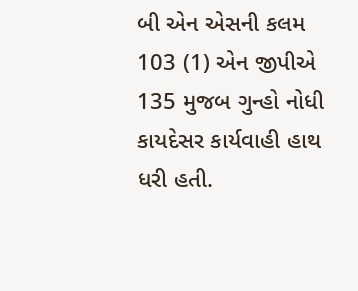બી એન એસની કલમ 103 (1) એન જીપીએ 135 મુજબ ગુન્હો નોધી કાયદેસર કાર્યવાહી હાથ ધરી હતી.